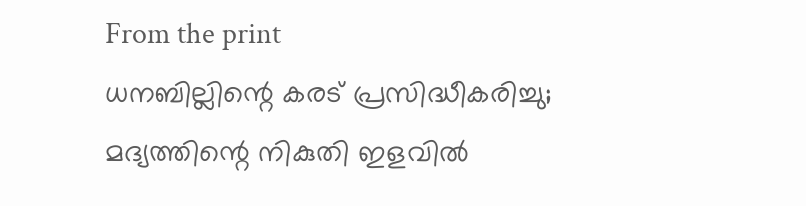From the print
ധനബില്ലിന്റെ കരട് പ്രസിദ്ധീകരിച്ചു; മദ്യത്തിന്റെ നികുതി ഇളവിൽ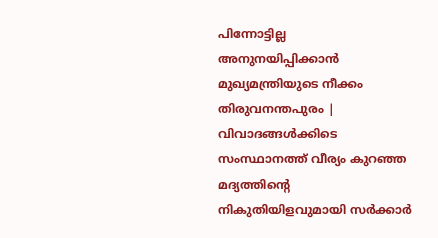പിന്നോട്ടില്ല
അനുനയിപ്പിക്കാൻ മുഖ്യമന്ത്രിയുടെ നീക്കം
തിരുവനന്തപുരം | വിവാദങ്ങൾക്കിടെ സംസ്ഥാനത്ത് വീര്യം കുറഞ്ഞ മദ്യത്തിന്റെ നികുതിയിളവുമായി സർക്കാർ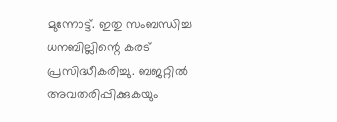മുന്നോട്ട്. ഇതു സംബന്ധിച്ച ധനബില്ലിന്റെ കരട് പ്രസിദ്ധീകരിച്ചു. ബജറ്റിൽ അവതരിപ്പിക്കുകയും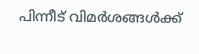പിന്നീട് വിമർശങ്ങൾക്ക്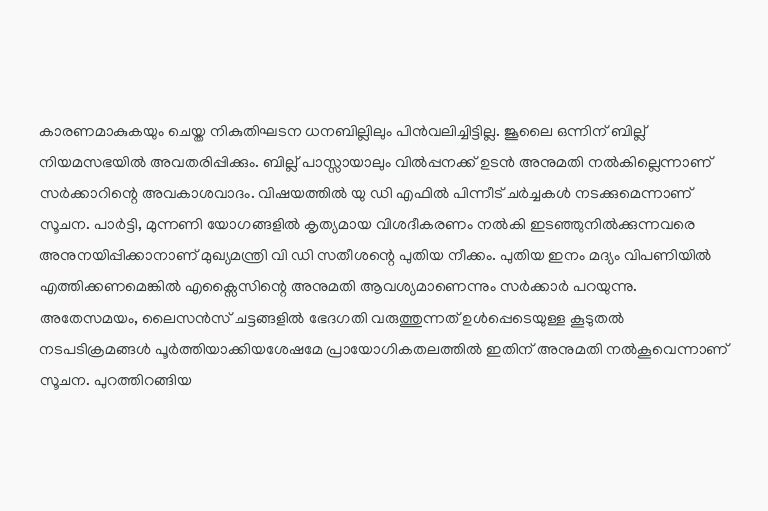കാരണമാകുകയും ചെയ്ത നികുതിഘടന ധനബില്ലിലും പിൻവലിച്ചിട്ടില്ല. ജൂലൈ ഒന്നിന് ബില്ല് നിയമസഭയിൽ അവതരിപ്പിക്കും. ബില്ല് പാസ്സായാലും വിൽപ്പനക്ക് ഉടൻ അനുമതി നൽകില്ലെന്നാണ് സർക്കാറിന്റെ അവകാശവാദം. വിഷയത്തിൽ യു ഡി എഫിൽ പിന്നീട് ചർച്ചകൾ നടക്കുമെന്നാണ് സൂചന. പാർട്ടി, മുന്നണി യോഗങ്ങളിൽ കൃത്യമായ വിശദീകരണം നൽകി ഇടഞ്ഞുനിൽക്കുന്നവരെ അനുനയിപ്പിക്കാനാണ് മുഖ്യമന്ത്രി വി ഡി സതീശന്റെ പുതിയ നീക്കം. പുതിയ ഇനം മദ്യം വിപണിയിൽ എത്തിക്കണമെങ്കിൽ എക്സൈസിന്റെ അനുമതി ആവശ്യമാണെന്നും സർക്കാർ പറയുന്നു.
അതേസമയം, ലൈസൻസ് ചട്ടങ്ങളിൽ ഭേദഗതി വരുത്തുന്നത് ഉൾപ്പെടെയുള്ള കൂടുതൽ നടപടിക്രമങ്ങൾ പൂർത്തിയാക്കിയശേഷമേ പ്രായോഗികതലത്തിൽ ഇതിന് അനുമതി നൽകൂവെന്നാണ് സൂചന. പുറത്തിറങ്ങിയ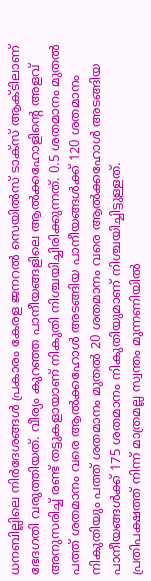ധനബില്ലിലെ നിർദേശങ്ങൾ പ്രകാരം കേരള ജനറൽ സെയിൽസ് ടാക്സ് ആക്ടിലാണ് ഭേദഗതി വരുത്തിയത്. വീര്യം കുറഞ്ഞ പാനീയങ്ങളിലെ ആൽക്കഹോളിന്റെ അളവ് അനുസരിച്ച് രണ്ട് തട്ടുകളായാണ് നികുതി നിശ്ചയിച്ചിരിക്കുന്നത്. 0.5 ശതമാനം മുതൽ പത്ത് ശതമാനം വരെ ആൽക്കഹോൾ അടങ്ങിയ പാനീയങ്ങൾക്ക് 120 ശതമാനം നികുതിയും പത്ത് ശതമാനം മുതൽ 20 ശതമാനം വരെ ആൽക്കഹോൾ അടങ്ങിയ പാനീയങ്ങൾക്ക് 175 ശതമാനം നികുതിയുമാണ് നിശ്ചയിച്ചിട്ടുള്ളത്.
പ്രതിപക്ഷത്ത് നിന്ന് മാത്രമല്ല സ്വന്തം മുന്നണിയിൽ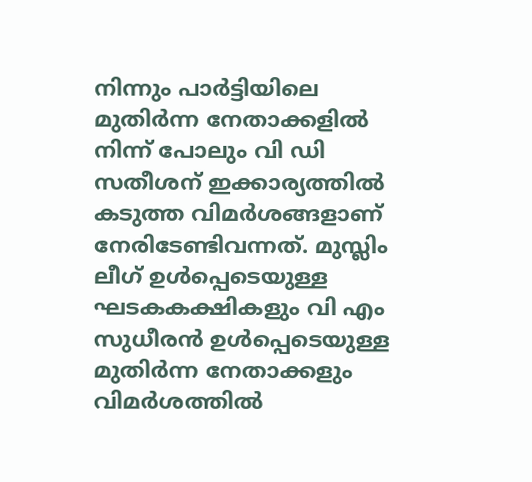നിന്നും പാർട്ടിയിലെ മുതിർന്ന നേതാക്കളിൽ നിന്ന് പോലും വി ഡി സതീശന് ഇക്കാര്യത്തിൽ കടുത്ത വിമർശങ്ങളാണ് നേരിടേണ്ടിവന്നത്. മുസ്ലിം ലീഗ് ഉൾപ്പെടെയുള്ള ഘടകകക്ഷികളും വി എം സുധീരൻ ഉൾപ്പെടെയുള്ള മുതിർന്ന നേതാക്കളും വിമർശത്തിൽ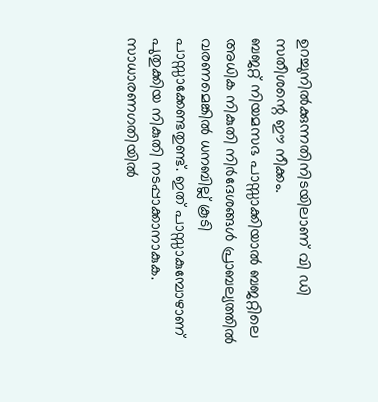ഉറച്ചുനിൽക്കുന്നതിനിടയിലാണ് വി ഡി സതീശന്റെ ഈ നീക്കം.
ബജറ്റ് നിയമസഭ പാസ്സാക്കിയാൽ ബജറ്റിലെ അധിക നികുതി നിർദേശങ്ങൾ പ്രാബല്യത്തിൽ വരണമെങ്കിൽ ധനബില്ല് കൂടി പാസ്സാക്കേണ്ടതുണ്ട്. ഇത് പാസ്സാകുമ്പോഴാണ് പുതുക്കിയ നികുതി നടപ്പാക്കാനാകുക. സാധാരണഗതിയിൽ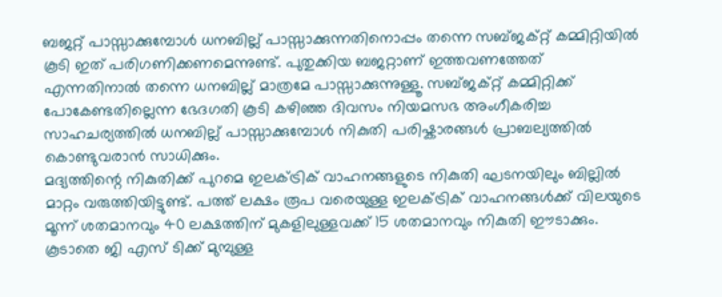ബജറ്റ് പാസ്സാക്കുമ്പോൾ ധനബില്ല് പാസ്സാക്കുന്നതിനൊപ്പം തന്നെ സബ്ജക്റ്റ് കമ്മിറ്റിയിൽ കൂടി ഇത് പരിഗണിക്കണമെന്നുണ്ട്. പുതുക്കിയ ബജറ്റാണ് ഇത്തവണത്തേത് എന്നതിനാൽ തന്നെ ധനബില്ല് മാത്രമേ പാസ്സാക്കുന്നുള്ളൂ. സബ്ജക്റ്റ് കമ്മിറ്റിക്ക് പോകേണ്ടതില്ലെന്ന ഭേദഗതി കൂടി കഴിഞ്ഞ ദിവസം നിയമസഭ അംഗീകരിച്ച സാഹചര്യത്തിൽ ധനബില്ല് പാസ്സാക്കുമ്പോൾ നികുതി പരിഷ്കാരങ്ങൾ പ്രാബല്യത്തിൽ കൊണ്ടുവരാൻ സാധിക്കും.
മദ്യത്തിന്റെ നികുതിക്ക് പുറമെ ഇലക്ട്രിക് വാഹനങ്ങളുടെ നികുതി ഘടനയിലും ബില്ലിൽ മാറ്റം വരുത്തിയിട്ടുണ്ട്. പത്ത് ലക്ഷം രൂപ വരെയുള്ള ഇലക്ട്രിക് വാഹനങ്ങൾക്ക് വിലയുടെ മൂന്ന് ശതമാനവും 40 ലക്ഷത്തിന് മുകളിലുള്ളവക്ക് 15 ശതമാനവും നികുതി ഈടാക്കും. കൂടാതെ ജി എസ് ടിക്ക് മുമ്പുള്ള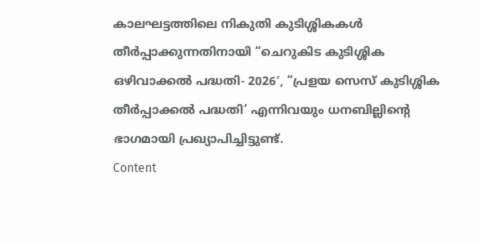കാലഘട്ടത്തിലെ നികുതി കുടിശ്ശികകൾ തീർപ്പാക്കുന്നതിനായി “ചെറുകിട കുടിശ്ശിക ഒഴിവാക്കൽ പദ്ധതി- 2026′, “പ്രളയ സെസ് കുടിശ്ശിക തീർപ്പാക്കൽ പദ്ധതി’ എന്നിവയും ധനബില്ലിന്റെ ഭാഗമായി പ്രഖ്യാപിച്ചിട്ടുണ്ട്.
Content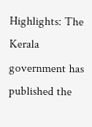Highlights: The Kerala government has published the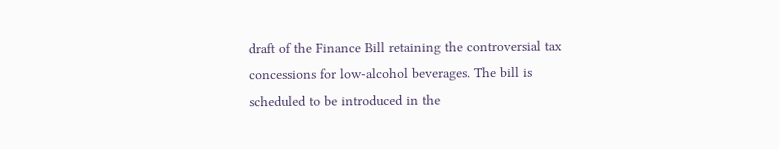draft of the Finance Bill retaining the controversial tax concessions for low-alcohol beverages. The bill is scheduled to be introduced in the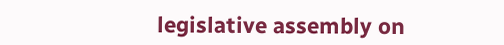legislative assembly on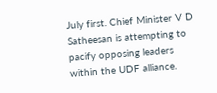July first. Chief Minister V D Satheesan is attempting to pacify opposing leaders within the UDF alliance.